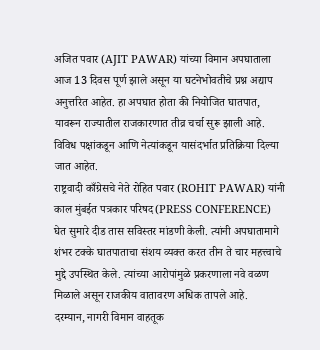अजित पवार (AJIT PAWAR) यांच्या विमान अपघाताला आज 13 दिवस पूर्ण झाले असून या घटनेभोवतीचे प्रश्न अद्याप अनुत्तरित आहेत. हा अपघात होता की नियोजित घातपात, यावरून राज्यातील राजकारणात तीव्र चर्चा सुरू झाली आहे. विविध पक्षांकडून आणि नेत्यांकडून यासंदर्भात प्रतिक्रिया दिल्या जात आहेत.
राष्ट्रवादी काँग्रेसचे नेते रोहित पवार (ROHIT PAWAR) यांनी काल मुंबईत पत्रकार परिषद(PRESS CONFERENCE) घेत सुमारे दीड तास सविस्तर मांडणी केली. त्यांनी अपघातामागे शंभर टक्के घातपाताचा संशय व्यक्त करत तीन ते चार महत्त्वाचे मुद्दे उपस्थित केले. त्यांच्या आरोपांमुळे प्रकरणाला नवे वळण मिळाले असून राजकीय वातावरण अधिक तापले आहे.
दरम्यान, नागरी विमान वाहतूक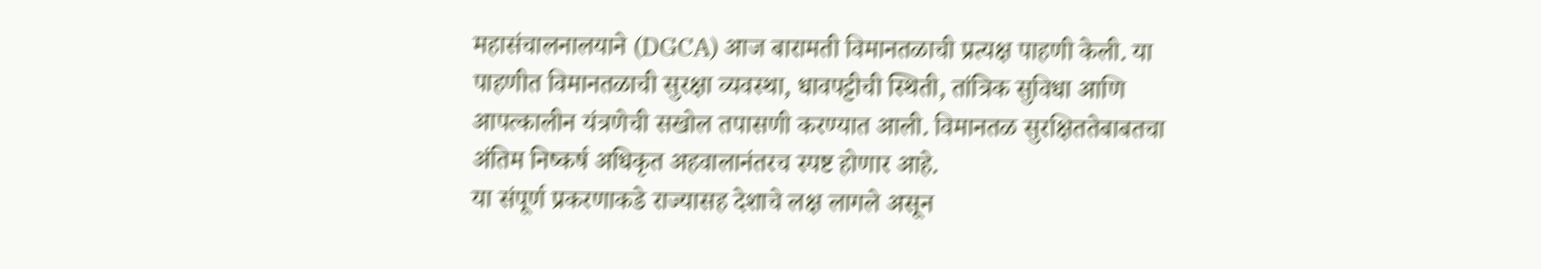महासंचालनालयाने (DGCA) आज बारामती विमानतळाची प्रत्यक्ष पाहणी केली. या पाहणीत विमानतळाची सुरक्षा व्यवस्था, धावपट्टीची स्थिती, तांत्रिक सुविधा आणि आपत्कालीन यंत्रणेची सखोल तपासणी करण्यात आली. विमानतळ सुरक्षिततेबाबतचा अंतिम निष्कर्ष अधिकृत अहवालानंतरच स्पष्ट होणार आहे.
या संपूर्ण प्रकरणाकडे राज्यासह देशाचे लक्ष लागले असून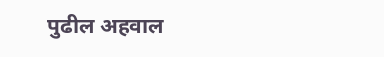पुढील अहवाल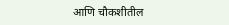आणि चौकशीतील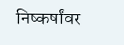निष्कर्षांवर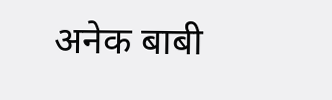अनेक बाबी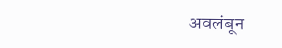अवलंबून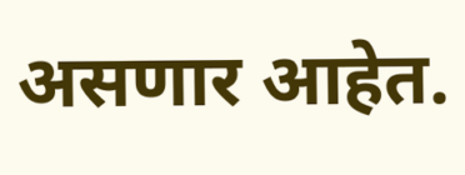असणार आहेत.